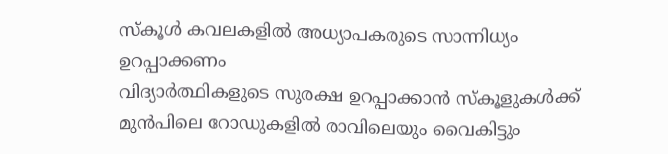സ്കൂൾ കവലകളിൽ അധ്യാപകരുടെ സാന്നിധ്യം ഉറപ്പാക്കണം
വിദ്യാർത്ഥികളുടെ സുരക്ഷ ഉറപ്പാക്കാൻ സ്കൂളുകൾക്ക് മുൻപിലെ റോഡുകളിൽ രാവിലെയും വൈകിട്ടും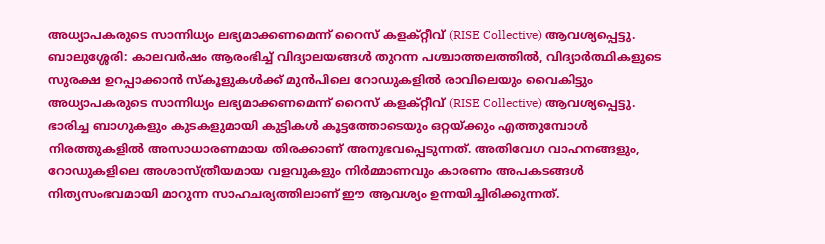അധ്യാപകരുടെ സാന്നിധ്യം ലഭ്യമാക്കണമെന്ന് റൈസ് കളക്റ്റീവ് (RISE Collective) ആവശ്യപ്പെട്ടു.
ബാലുശ്ശേരി: കാലവർഷം ആരംഭിച്ച് വിദ്യാലയങ്ങൾ തുറന്ന പശ്ചാത്തലത്തിൽ, വിദ്യാർത്ഥികളുടെ സുരക്ഷ ഉറപ്പാക്കാൻ സ്കൂളുകൾക്ക് മുൻപിലെ റോഡുകളിൽ രാവിലെയും വൈകിട്ടും അധ്യാപകരുടെ സാന്നിധ്യം ലഭ്യമാക്കണമെന്ന് റൈസ് കളക്റ്റീവ് (RISE Collective) ആവശ്യപ്പെട്ടു. ഭാരിച്ച ബാഗുകളും കുടകളുമായി കുട്ടികൾ കൂട്ടത്തോടെയും ഒറ്റയ്ക്കും എത്തുമ്പോൾ നിരത്തുകളിൽ അസാധാരണമായ തിരക്കാണ് അനുഭവപ്പെടുന്നത്. അതിവേഗ വാഹനങ്ങളും, റോഡുകളിലെ അശാസ്ത്രീയമായ വളവുകളും നിർമ്മാണവും കാരണം അപകടങ്ങൾ നിത്യസംഭവമായി മാറുന്ന സാഹചര്യത്തിലാണ് ഈ ആവശ്യം ഉന്നയിച്ചിരിക്കുന്നത്.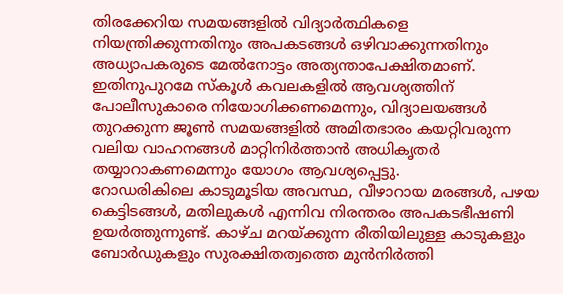തിരക്കേറിയ സമയങ്ങളിൽ വിദ്യാർത്ഥികളെ നിയന്ത്രിക്കുന്നതിനും അപകടങ്ങൾ ഒഴിവാക്കുന്നതിനും അധ്യാപകരുടെ മേൽനോട്ടം അത്യന്താപേക്ഷിതമാണ്. ഇതിനുപുറമേ സ്കൂൾ കവലകളിൽ ആവശ്യത്തിന് പോലീസുകാരെ നിയോഗിക്കണമെന്നും, വിദ്യാലയങ്ങൾ തുറക്കുന്ന ജൂൺ സമയങ്ങളിൽ അമിതഭാരം കയറ്റിവരുന്ന വലിയ വാഹനങ്ങൾ മാറ്റിനിർത്താൻ അധികൃതർ തയ്യാറാകണമെന്നും യോഗം ആവശ്യപ്പെട്ടു.
റോഡരികിലെ കാടുമൂടിയ അവസ്ഥ, വീഴാറായ മരങ്ങൾ, പഴയ കെട്ടിടങ്ങൾ, മതിലുകൾ എന്നിവ നിരന്തരം അപകടഭീഷണി ഉയർത്തുന്നുണ്ട്. കാഴ്ച മറയ്ക്കുന്ന രീതിയിലുള്ള കാടുകളും ബോർഡുകളും സുരക്ഷിതത്വത്തെ മുൻനിർത്തി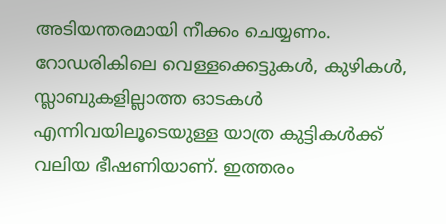അടിയന്തരമായി നീക്കം ചെയ്യണം. റോഡരികിലെ വെള്ളക്കെട്ടുകൾ, കുഴികൾ, സ്ലാബുകളില്ലാത്ത ഓടകൾ എന്നിവയിലൂടെയുള്ള യാത്ര കുട്ടികൾക്ക് വലിയ ഭീഷണിയാണ്. ഇത്തരം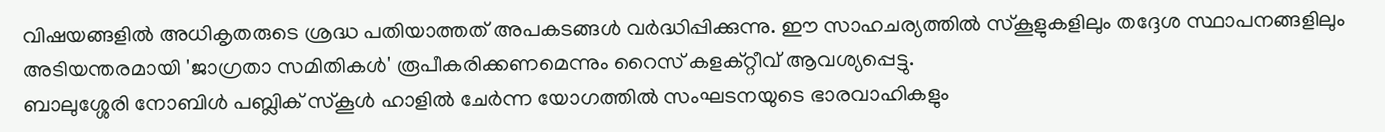വിഷയങ്ങളിൽ അധികൃതരുടെ ശ്രദ്ധ പതിയാത്തത് അപകടങ്ങൾ വർദ്ധിപ്പിക്കുന്നു. ഈ സാഹചര്യത്തിൽ സ്കൂളുകളിലും തദ്ദേശ സ്ഥാപനങ്ങളിലും അടിയന്തരമായി 'ജാഗ്രതാ സമിതികൾ' രൂപീകരിക്കണമെന്നും റൈസ് കളക്റ്റീവ് ആവശ്യപ്പെട്ടു.
ബാലുശ്ശേരി നോബിൾ പബ്ലിക് സ്കൂൾ ഹാളിൽ ചേർന്ന യോഗത്തിൽ സംഘടനയുടെ ഭാരവാഹികളും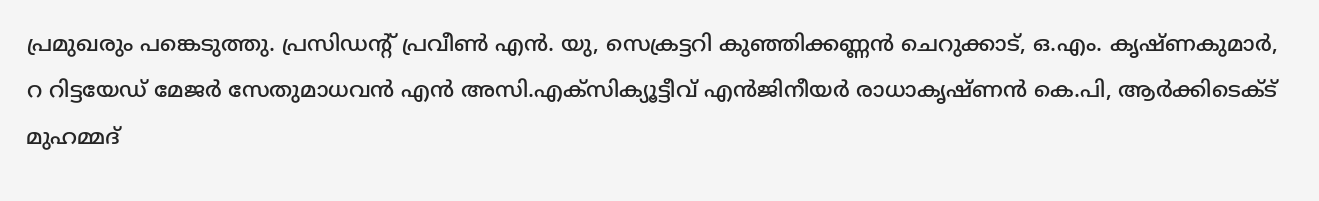പ്രമുഖരും പങ്കെടുത്തു. പ്രസിഡന്റ് പ്രവീൺ എൻ. യു, സെക്രട്ടറി കുഞ്ഞിക്കണ്ണൻ ചെറുക്കാട്, ഒ.എം. കൃഷ്ണകുമാർ, റ റിട്ടയേഡ് മേജർ സേതുമാധവൻ എൻ അസി.എക്സിക്യൂട്ടീവ് എൻജിനീയർ രാധാകൃഷ്ണൻ കെ.പി, ആർക്കിടെക്ട് മുഹമ്മദ്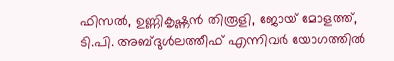ഫിസൽ, ഉണ്ണികൃഷ്ണൻ തിരൂളി, ജോയ് മോളത്ത്, ടി.പി. അബ്ദുൾലത്തീഫ് എന്നിവർ യോഗത്തിൽ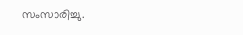സംസാരിച്ചു.